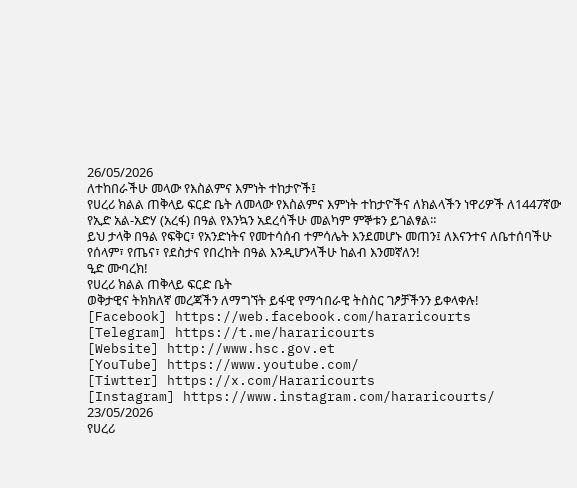26/05/2026
ለተከበራችሁ መላው የእስልምና እምነት ተከታዮች፤
የሀረሪ ክልል ጠቅላይ ፍርድ ቤት ለመላው የእስልምና እምነት ተከታዮችና ለክልላችን ነዋሪዎች ለ1447ኛው የኢድ አል-አድሃ (አረፋ) በዓል የእንኳን አደረሳችሁ መልካም ምኞቱን ይገልፃል።
ይህ ታላቅ በዓል የፍቅር፣ የአንድነትና የመተሳሰብ ተምሳሌት እንደመሆኑ መጠን፤ ለእናንተና ለቤተሰባችሁ የሰላም፣ የጤና፣ የደስታና የበረከት በዓል እንዲሆንላችሁ ከልብ እንመኛለን!
ዒድ ሙባረክ!
የሀረሪ ክልል ጠቅላይ ፍርድ ቤት
ወቅታዊና ትክክለኛ መረጃችን ለማግኘት ይፋዊ የማኅበራዊ ትስስር ገፆቻችንን ይቀላቀሉ!
[Facebook] https://web.facebook.com/hararicourts
[Telegram] https://t.me/hararicourts
[Website] http://www.hsc.gov.et
[YouTube] https://www.youtube.com/
[Tiwtter] https://x.com/Hararicourts
[Instagram] https://www.instagram.com/hararicourts/
23/05/2026
የሀረሪ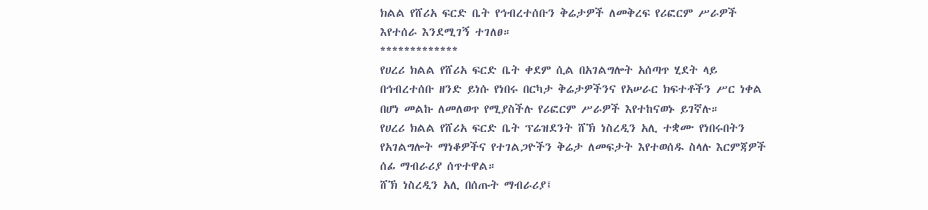ክልል የሸሪአ ፍርድ ቤት የኅብረተሰቡን ቅሬታዎች ለመቅረፍ የሪፎርም ሥራዎች እየተሰራ እንደሚገኝ ተገለፀ።
*************
የሀረሪ ክልል የሸሪአ ፍርድ ቤት ቀደም ሲል በአገልግሎት አሰጣጥ ሂደት ላይ በኅብረተሰቡ ዘንድ ይነሱ የነበሩ በርካታ ቅሬታዎችንና የአሠራር ክፍተቶችን ሥር ነቀል በሆነ መልኩ ለመለወጥ የሚያስችሉ የሪፎርም ሥራዎች እየተከናወኑ ይገኛሉ።
የሀረሪ ክልል የሸሪአ ፍርድ ቤት ፕሬዝደንት ሸኽ ነስረዲን አሊ ተቋሙ የነበሩበትን የአገልግሎት ማነቆዎችና የተገልጋዮችን ቅሬታ ለመፍታት እየተወሰዱ ስላሉ እርምጃዎች ሰፊ ማብራሪያ ሰጥተዋል።
ሸኽ ነስረዲን አሊ በሰጡት ማብራሪያ፤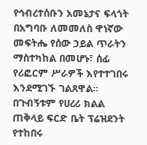የኅብረተሰቡን አመኔታና ፍላጎት በአግባቡ ለመመለስ ዋነኛው መፍትሔ የሰው ኃይል ጥራትን ማስተካከል በመሆኑ፣ ሰፊ የሪፎርም ሥራዎች እየተተገበሩ እንደሚገኙ ገልጸዋል።
በጉብኝቱም የሀረሪ ክልል ጠቅላይ ፍርድ ቤት ፕሬዝደንት የተከበሩ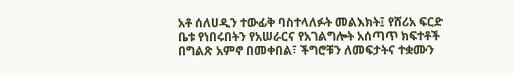አቶ ሰለሀዲን ተውፊቅ ባስተላለፉት መልእክት፤ የሸሪአ ፍርድ ቤቱ የነበሩበትን የአሠራርና የአገልግሎት አሰጣጥ ክፍተቶች በግልጽ አምኖ በመቀበል፣ ችግሮቹን ለመፍታትና ተቋሙን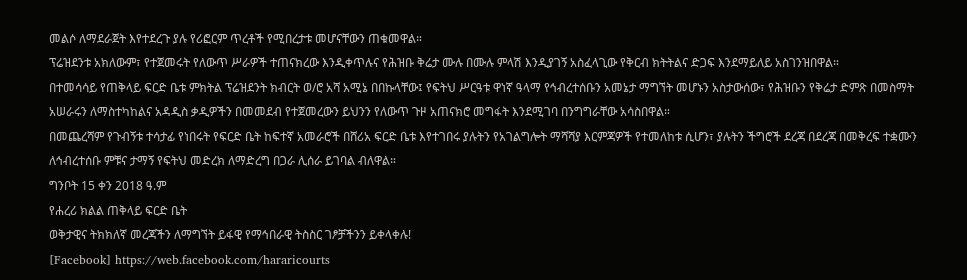መልሶ ለማደራጀት እየተደረጉ ያሉ የሪፎርም ጥረቶች የሚበረታቱ መሆናቸውን ጠቁመዋል።
ፕሬዝደንቱ አክለውም፣ የተጀመሩት የለውጥ ሥራዎች ተጠናክረው እንዲቀጥሉና የሕዝቡ ቅሬታ ሙሉ በሙሉ ምላሽ እንዲያገኝ አስፈላጊው የቅርብ ክትትልና ድጋፍ እንደማይለይ አስገንዝበዋል።
በተመሳሳይ የጠቅላይ ፍርድ ቤቱ ምክትል ፕሬዝደንት ክብርት ወ/ሮ አሻ አሚኔ በበኩላቸው፤ የፍትህ ሥርዓቱ ዋነኛ ዓላማ የኅብረተሰቡን አመኔታ ማግኘት መሆኑን አስታውሰው፣ የሕዝቡን የቅሬታ ድምጽ በመስማት አሠራሩን ለማስተካከልና አዳዲስ ቃዲዎችን በመመደብ የተጀመረውን ይህንን የለውጥ ጉዞ አጠናክሮ መግፋት እንደሚገባ በንግግራቸው አሳስበዋል።
በመጨረሻም የጉብኝቱ ተሳታፊ የነበሩት የፍርድ ቤት ከፍተኛ አመራሮች በሸሪአ ፍርድ ቤቱ እየተገበሩ ያሉትን የአገልግሎት ማሻሻያ እርምጃዎች የተመለከቱ ሲሆን፣ ያሉትን ችግሮች ደረጃ በደረጃ በመቅረፍ ተቋሙን ለኅብረተሰቡ ምቹና ታማኝ የፍትህ መድረክ ለማድረግ በጋራ ሊሰራ ይገባል ብለዋል።
ግንቦት 15 ቀን 2018 ዓ.ም
የሐረሪ ክልል ጠቅላይ ፍርድ ቤት
ወቅታዊና ትክክለኛ መረጃችን ለማግኘት ይፋዊ የማኅበራዊ ትስስር ገፆቻችንን ይቀላቀሉ!
[Facebook] https://web.facebook.com/hararicourts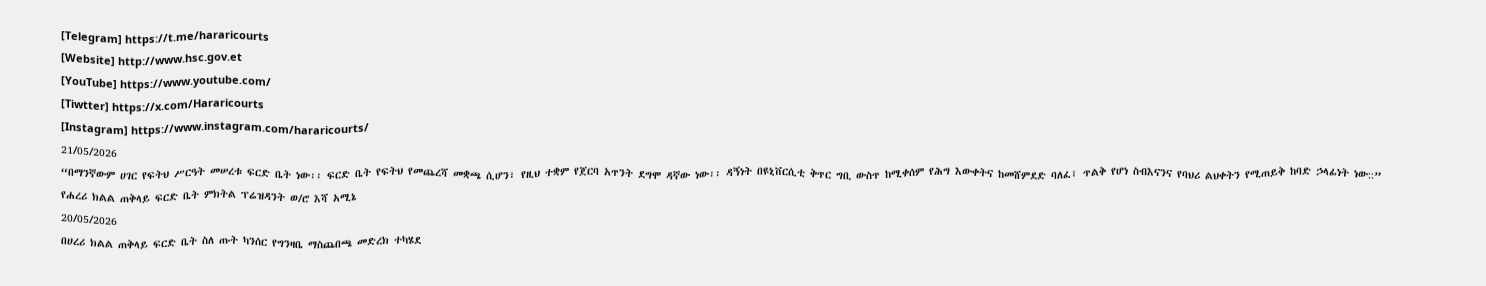[Telegram] https://t.me/hararicourts
[Website] http://www.hsc.gov.et
[YouTube] https://www.youtube.com/
[Tiwtter] https://x.com/Hararicourts
[Instagram] https://www.instagram.com/hararicourts/
21/05/2026
“በማንኛውም ሀገር የፍትህ ሥርዓት መሠረቱ ፍርድ ቤት ነው፡፡ ፍርድ ቤት የፍትህ የመጨረሻ መቋጫ ሲሆን፣ የዚህ ተቋም የጀርባ አጥንት ደግሞ ዳኛው ነው፡፡ ዳኝነት በዩኒቨርሲቲ ቅጥር ግቢ ውስጥ ከሚቀሰም የሕግ እውቀትና ከመሸምደድ ባለፈ፣ ጥልቅ የሆነ ስብእናንና የባህሪ ልህቀትን የሚጠይቅ ከባድ ኃላፊነት ነው::”
የሐረሪ ክልል ጠቅላይ ፍርድ ቤት ምክትል ፕሬዝዳንት ወ/ሮ እሻ አሚኔ
20/05/2026
በሀረሪ ክልል ጠቅላይ ፍርድ ቤት ስለ ጡት ካንሰር የግንዛቤ ማስጨበጫ መድረክ ተካሄደ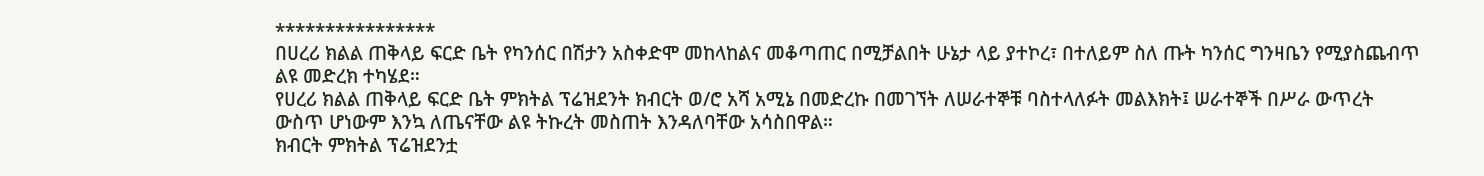****************
በሀረሪ ክልል ጠቅላይ ፍርድ ቤት የካንሰር በሽታን አስቀድሞ መከላከልና መቆጣጠር በሚቻልበት ሁኔታ ላይ ያተኮረ፣ በተለይም ስለ ጡት ካንሰር ግንዛቤን የሚያስጨብጥ ልዩ መድረክ ተካሄደ።
የሀረሪ ክልል ጠቅላይ ፍርድ ቤት ምክትል ፕሬዝደንት ክብርት ወ/ሮ አሻ አሚኔ በመድረኩ በመገኘት ለሠራተኞቹ ባስተላለፉት መልእክት፤ ሠራተኞች በሥራ ውጥረት ውስጥ ሆነውም እንኳ ለጤናቸው ልዩ ትኩረት መስጠት እንዳለባቸው አሳስበዋል።
ክብርት ምክትል ፕሬዝደንቷ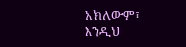አክለውም፣ እንዲህ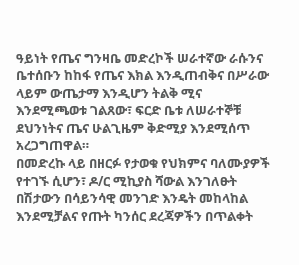ዓይነት የጤና ግንዛቤ መድረኮች ሠራተኛው ራሱንና ቤተሰቡን ከከፋ የጤና እክል እንዲጠብቅና በሥራው ላይም ውጤታማ እንዲሆን ትልቅ ሚና እንደሚጫወቱ ገልጸው፣ ፍርድ ቤቱ ለሠራተኞቹ ደህንነትና ጤና ሁልጊዜም ቅድሚያ እንደሚሰጥ አረጋግጠዋል።
በመድረኩ ላይ በዘርፉ የታወቁ የህክምና ባለሙያዎች የተገኙ ሲሆን፣ ዶ/ር ሚኪያስ ሻውል እንገለፁት በሽታውን በሳይንሳዊ መንገድ እንዴት መከላከል እንደሚቻልና የጡት ካንሰር ደረጃዎችን በጥልቀት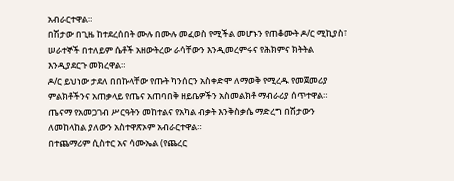አብራርተዋል።
በሽታው በጊዜ ከተደረሰበት ሙሉ በሙሉ መፈወስ የሚችል መሆኑን የጠቆሙት ዶ/ር ሚኪያስ፣ ሠራተኞች በተለይም ሴቶች አዘውትረው ራሳቸውን እንዲመረምሩና የሕክምና ክትትል እንዲያደርጉ መክረዋል።
ዶ/ር ይህነው ታደለ በበኩላቸው የጡት ካንሰርን አስቀድሞ ለማወቅ የሚረዱ የመጀመሪያ ምልክቶችንና አጠቃላይ የጤና አጠባበቅ ዘይቤዎችን አስመልክቶ ማብራሪያ ሰጥተዋል።
ጤናማ የአመጋገብ ሥርዓትን መከተልና የአካል ብቃት እንቅስቃሴ ማድረግ በሽታውን ለመከላከል ያለውን አስተዋጽኦም አብራርተዋል።
በተጨማሪም ሲስተር አና ሳሙኤል (የጨረር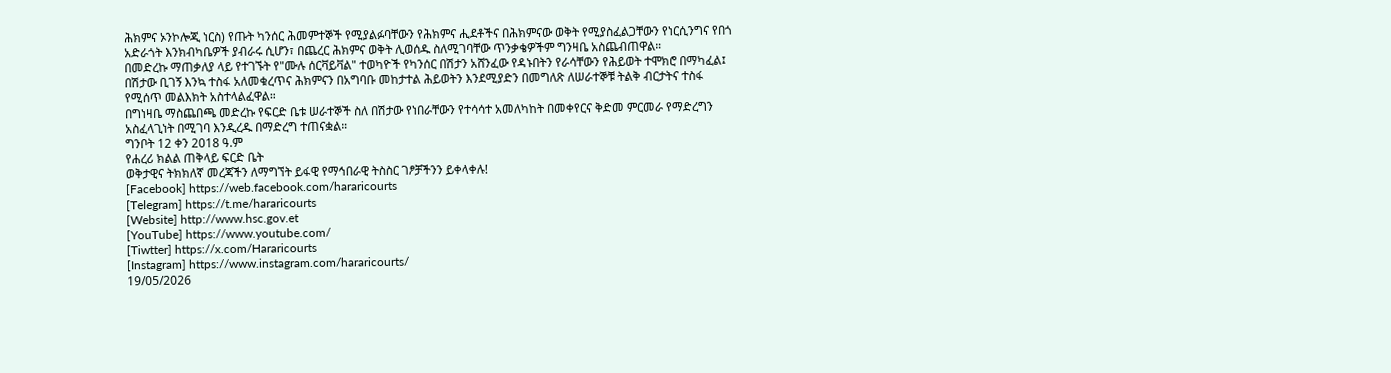ሕክምና ኦንኮሎጂ ነርስ) የጡት ካንሰር ሕመምተኞች የሚያልፉባቸውን የሕክምና ሒደቶችና በሕክምናው ወቅት የሚያስፈልጋቸውን የነርሲንግና የበጎ አድራጎት እንክብካቤዎች ያብራሩ ሲሆን፣ በጨረር ሕክምና ወቅት ሊወሰዱ ስለሚገባቸው ጥንቃቄዎችም ግንዛቤ አስጨብጠዋል።
በመድረኩ ማጠቃለያ ላይ የተገኙት የ"ሙሉ ሰርቫይቫል" ተወካዮች የካንሰር በሽታን አሸንፈው የዳኑበትን የራሳቸውን የሕይወት ተሞክሮ በማካፈል፤ በሽታው ቢገኝ እንኳ ተስፋ አለመቁረጥና ሕክምናን በአግባቡ መከታተል ሕይወትን እንደሚያድን በመግለጽ ለሠራተኞቹ ትልቅ ብርታትና ተስፋ የሚሰጥ መልእክት አስተላልፈዋል።
በግነዛቤ ማስጨበጫ መድረኩ የፍርድ ቤቱ ሠራተኞች ስለ በሽታው የነበራቸውን የተሳሳተ አመለካከት በመቀየርና ቅድመ ምርመራ የማድረግን አስፈላጊነት በሚገባ እንዲረዱ በማድረግ ተጠናቋል።
ግንቦት 12 ቀን 2018 ዓ.ም
የሐረሪ ክልል ጠቅላይ ፍርድ ቤት
ወቅታዊና ትክክለኛ መረጃችን ለማግኘት ይፋዊ የማኅበራዊ ትስስር ገፆቻችንን ይቀላቀሉ!
[Facebook] https://web.facebook.com/hararicourts
[Telegram] https://t.me/hararicourts
[Website] http://www.hsc.gov.et
[YouTube] https://www.youtube.com/
[Tiwtter] https://x.com/Hararicourts
[Instagram] https://www.instagram.com/hararicourts/
19/05/2026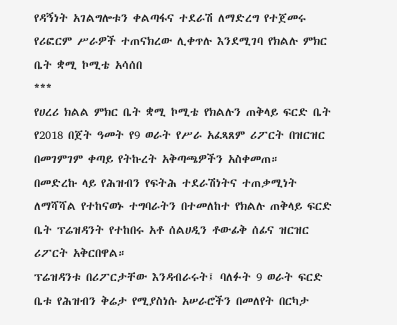የዳኝነት አገልግሎቱን ቀልጣፋና ተደራሽ ለማድረግ የተጀመሩ የሪፎርም ሥራዎች ተጠናክረው ሊቀጥሉ እንደሚገባ የክልሉ ምክር ቤት ቋሚ ኮሚቴ አሳሰበ
***
የሀረሪ ክልል ምክር ቤት ቋሚ ኮሚቴ የክልሉን ጠቅላይ ፍርድ ቤት የ2018 በጀት ዓመት የ9 ወራት የሥራ አፈጻጸም ሪፖርት በዝርዝር በመገምገም ቀጣይ የትኩረት አቅጣጫዎችን አስቀመጠ።
በመድረኩ ላይ የሕዝብን የፍትሕ ተደራሽነትና ተጠቃሚነት ለማሻሻል የተከናወኑ ተግባራትን በተመለከተ የክልሉ ጠቅላይ ፍርድ ቤት ፕሬዝዳንት የተከበሩ አቶ ሰልሀዲን ቶውፊቅ ሰፊና ዝርዝር ሪፖርት አቅርበዋል።
ፕሬዝዳንቱ በሪፖርታቸው እንዳብራሩት፤ ባለፉት 9 ወራት ፍርድ ቤቱ የሕዝብን ቅሬታ የሚያስነሱ አሠራሮችን በመለየት በርካታ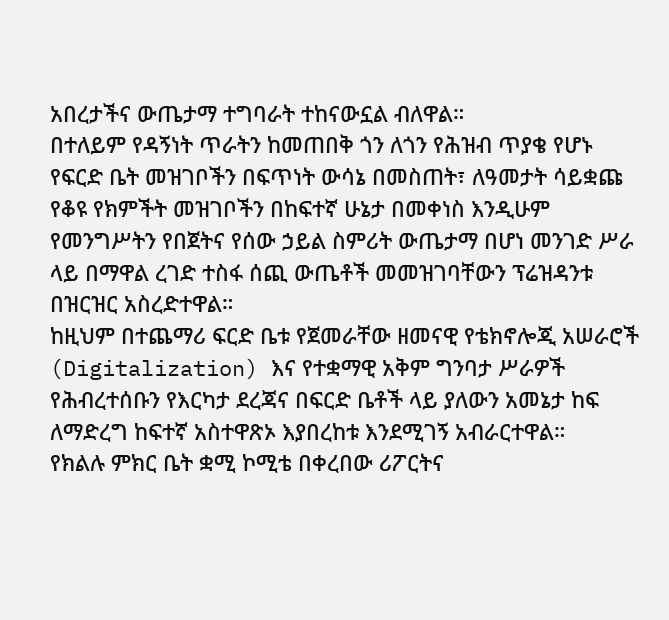አበረታችና ውጤታማ ተግባራት ተከናውኗል ብለዋል።
በተለይም የዳኝነት ጥራትን ከመጠበቅ ጎን ለጎን የሕዝብ ጥያቄ የሆኑ የፍርድ ቤት መዝገቦችን በፍጥነት ውሳኔ በመስጠት፣ ለዓመታት ሳይቋጩ የቆዩ የክምችት መዝገቦችን በከፍተኛ ሁኔታ በመቀነስ እንዲሁም የመንግሥትን የበጀትና የሰው ኃይል ስምሪት ውጤታማ በሆነ መንገድ ሥራ ላይ በማዋል ረገድ ተስፋ ሰጪ ውጤቶች መመዝገባቸውን ፕሬዝዳንቱ በዝርዝር አስረድተዋል።
ከዚህም በተጨማሪ ፍርድ ቤቱ የጀመራቸው ዘመናዊ የቴክኖሎጂ አሠራሮች (Digitalization) እና የተቋማዊ አቅም ግንባታ ሥራዎች የሕብረተሰቡን የእርካታ ደረጃና በፍርድ ቤቶች ላይ ያለውን አመኔታ ከፍ ለማድረግ ከፍተኛ አስተዋጽኦ እያበረከቱ እንደሚገኝ አብራርተዋል።
የክልሉ ምክር ቤት ቋሚ ኮሚቴ በቀረበው ሪፖርትና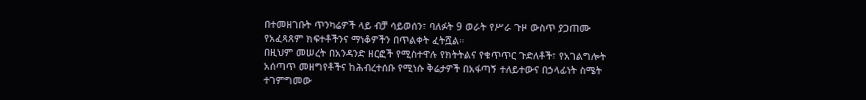በተመዘገቡት ጥንካሬዎች ላይ ብቻ ሳይወሰን፣ ባለፉት 9 ወራት የሥራ ጉዞ ውስጥ ያጋጠሙ የአፈጻጸም ክፍተቶችንና ማነቆዎችን በጥልቀት ፈትሿል።
በዚህም መሠረት በአንዳንድ ዘርፎች የሚስተዋሉ የክትትልና የቁጥጥር ጉድለቶች፣ የአገልግሎት አሰጣጥ መዘግየቶችና ከሕብረተሰቡ የሚነሱ ቅሬታዎች በአፋጣኝ ተለይተውና በኃላፊነት ስሜት ተገምግመው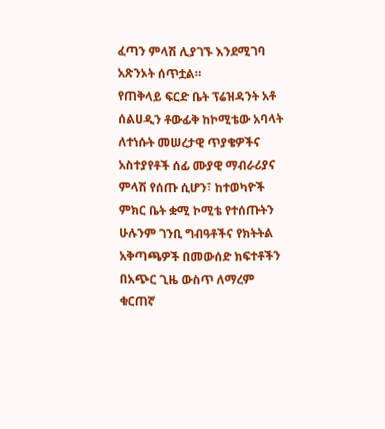ፈጣን ምላሽ ሊያገኙ እንደሚገባ አጽንኦት ሰጥቷል።
የጠቅላይ ፍርድ ቤት ፕሬዝዳንት አቶ ሰልሀዲን ቶውፊቅ ከኮሚቴው አባላት ለተነሱት መሠረታዊ ጥያቄዎችና አስተያየቶች ሰፊ ሙያዊ ማብራሪያና ምላሽ የሰጡ ሲሆን፣ ከተወካዮች ምክር ቤት ቋሚ ኮሚቴ የተሰጡትን ሁሉንም ገንቢ ግብዓቶችና የክትትል አቅጣጫዎች በመውሰድ ክፍተቶችን በአጭር ጊዜ ውስጥ ለማረም ቁርጠኛ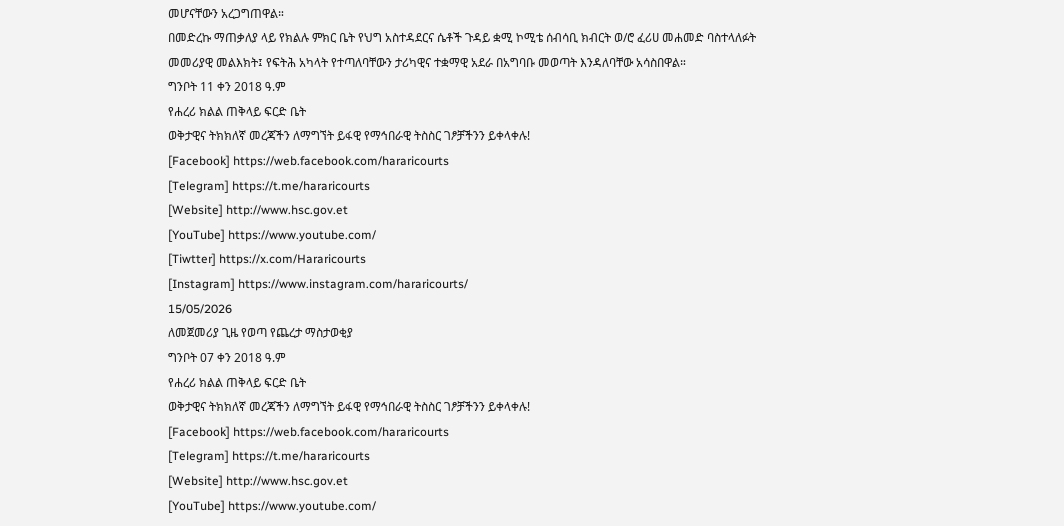መሆናቸውን አረጋግጠዋል።
በመድረኩ ማጠቃለያ ላይ የክልሉ ምክር ቤት የህግ አስተዳደርና ሴቶች ጉዳይ ቋሚ ኮሚቴ ሰብሳቢ ክብርት ወ/ሮ ፈሪሀ መሐመድ ባስተላለፉት መመሪያዊ መልእክት፤ የፍትሕ አካላት የተጣለባቸውን ታሪካዊና ተቋማዊ አደራ በአግባቡ መወጣት እንዳለባቸው አሳስበዋል።
ግንቦት 11 ቀን 2018 ዓ.ም
የሐረሪ ክልል ጠቅላይ ፍርድ ቤት
ወቅታዊና ትክክለኛ መረጃችን ለማግኘት ይፋዊ የማኅበራዊ ትስስር ገፆቻችንን ይቀላቀሉ!
[Facebook] https://web.facebook.com/hararicourts
[Telegram] https://t.me/hararicourts
[Website] http://www.hsc.gov.et
[YouTube] https://www.youtube.com/
[Tiwtter] https://x.com/Hararicourts
[Instagram] https://www.instagram.com/hararicourts/
15/05/2026
ለመጀመሪያ ጊዜ የወጣ የጨረታ ማስታወቂያ
ግንቦት 07 ቀን 2018 ዓ.ም
የሐረሪ ክልል ጠቅላይ ፍርድ ቤት
ወቅታዊና ትክክለኛ መረጃችን ለማግኘት ይፋዊ የማኅበራዊ ትስስር ገፆቻችንን ይቀላቀሉ!
[Facebook] https://web.facebook.com/hararicourts
[Telegram] https://t.me/hararicourts
[Website] http://www.hsc.gov.et
[YouTube] https://www.youtube.com/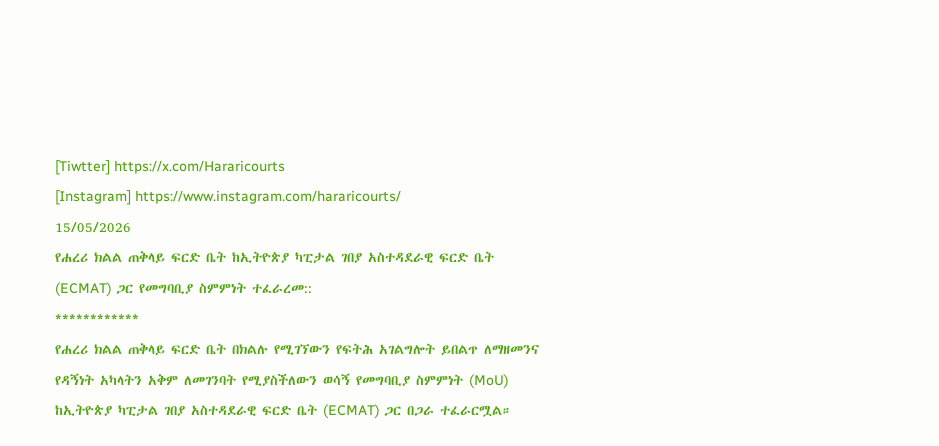[Tiwtter] https://x.com/Hararicourts
[Instagram] https://www.instagram.com/hararicourts/
15/05/2026
የሐረሪ ክልል ጠቅላይ ፍርድ ቤት ከኢትዮጵያ ካፒታል ገበያ አስተዳደራዊ ፍርድ ቤት (ECMAT) ጋር የመግባቢያ ስምምነት ተፈራረመ::
************
የሐረሪ ክልል ጠቅላይ ፍርድ ቤት በክልሉ የሚገኘውን የፍትሕ አገልግሎት ይበልጥ ለማዘመንና የዳኝነት አካላትን አቅም ለመገንባት የሚያስችለውን ወሳኝ የመግባቢያ ስምምነት (MoU) ከኢትዮጵያ ካፒታል ገበያ አስተዳደራዊ ፍርድ ቤት (ECMAT) ጋር በጋራ ተፈራርሟል።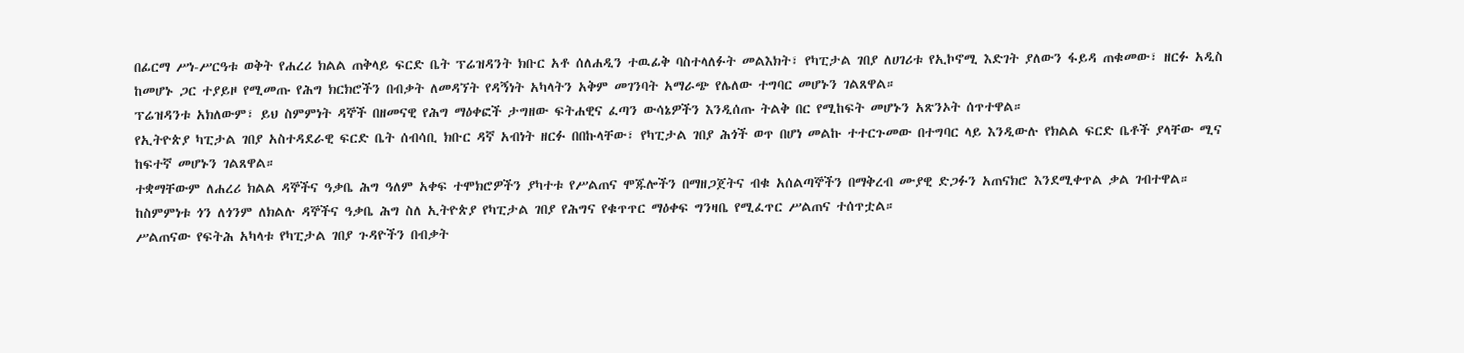በፊርማ ሥነ-ሥርዓቱ ወቅት የሐረሪ ክልል ጠቅላይ ፍርድ ቤት ፕሬዝዳንት ክቡር አቶ ሰለሐዲን ተዉፊቅ ባስተላለፉት መልእክት፣ የካፒታል ገበያ ለሀገሪቱ የኢኮኖሚ እድገት ያለውን ፋይዳ ጠቁመው፣ ዘርፉ አዲስ ከመሆኑ ጋር ተያይዞ የሚመጡ የሕግ ክርክሮችን በብቃት ለመዳኘት የዳኝነት አካላትን አቅም መገንባት አማራጭ የሌለው ተግባር መሆኑን ገልጸዋል።
ፕሬዝዳንቱ አክለውም፣ ይህ ስምምነት ዳኞች በዘመናዊ የሕግ ማዕቀፎች ታግዘው ፍትሐዊና ፈጣን ውሳኔዎችን እንዲሰጡ ትልቅ በር የሚከፍት መሆኑን አጽንኦት ሰጥተዋል።
የኢትዮጵያ ካፒታል ገበያ አስተዳደራዊ ፍርድ ቤት ሰብሳቢ ክቡር ዳኛ አብነት ዘርፉ በበኩላቸው፣ የካፒታል ገበያ ሕጎች ወጥ በሆነ መልኩ ተተርጉመው በተግባር ላይ እንዲውሉ የክልል ፍርድ ቤቶች ያላቸው ሚና ከፍተኛ መሆኑን ገልጸዋል።
ተቋማቸውም ለሐረሪ ክልል ዳኞችና ዓቃቤ ሕግ ዓለም አቀፍ ተሞክሮዎችን ያካተቱ የሥልጠና ሞጁሎችን በማዘጋጀትና ብቁ አሰልጣኞችን በማቅረብ ሙያዊ ድጋፉን አጠናክሮ እንደሚቀጥል ቃል ገብተዋል።
ከስምምነቱ ጎን ለጎንም ለክልሉ ዳኞችና ዓቃቤ ሕግ ስለ ኢትዮጵያ የካፒታል ገበያ የሕግና የቁጥጥር ማዕቀፍ ግንዛቤ የሚፈጥር ሥልጠና ተሰጥቷል።
ሥልጠናው የፍትሕ አካላቱ የካፒታል ገበያ ጉዳዮችን በብቃት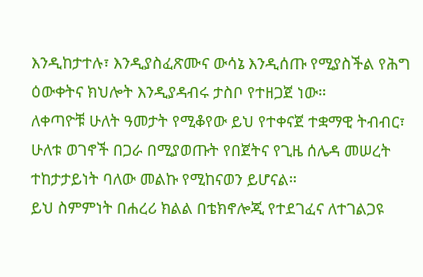እንዲከታተሉ፣ እንዲያስፈጽሙና ውሳኔ እንዲሰጡ የሚያስችል የሕግ ዕውቀትና ክህሎት እንዲያዳብሩ ታስቦ የተዘጋጀ ነው።
ለቀጣዮቹ ሁለት ዓመታት የሚቆየው ይህ የተቀናጀ ተቋማዊ ትብብር፣ ሁለቱ ወገኖች በጋራ በሚያወጡት የበጀትና የጊዜ ሰሌዳ መሠረት ተከታታይነት ባለው መልኩ የሚከናወን ይሆናል።
ይህ ስምምነት በሐረሪ ክልል በቴክኖሎጂ የተደገፈና ለተገልጋዩ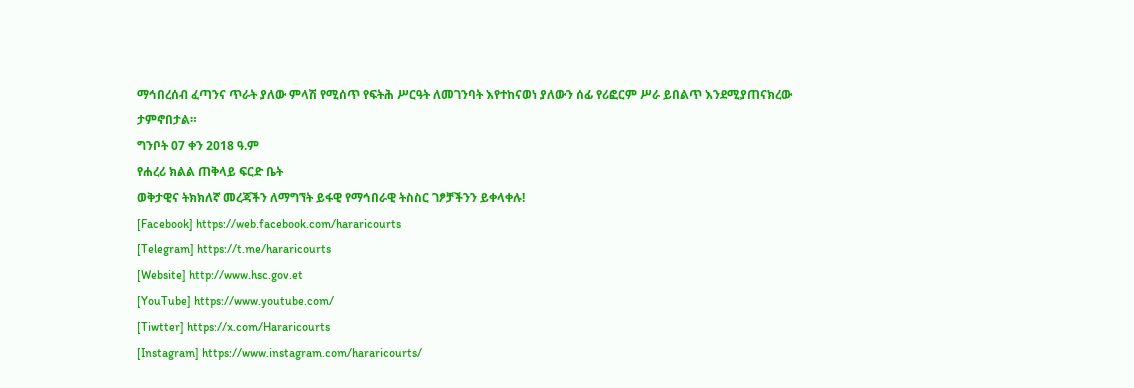ማኅበረሰብ ፈጣንና ጥራት ያለው ምላሽ የሚሰጥ የፍትሕ ሥርዓት ለመገንባት እየተከናወነ ያለውን ሰፊ የሪፎርም ሥራ ይበልጥ እንደሚያጠናክረው ታምኖበታል።
ግንቦት 07 ቀን 2018 ዓ.ም
የሐረሪ ክልል ጠቅላይ ፍርድ ቤት
ወቅታዊና ትክክለኛ መረጃችን ለማግኘት ይፋዊ የማኅበራዊ ትስስር ገፆቻችንን ይቀላቀሉ!
[Facebook] https://web.facebook.com/hararicourts
[Telegram] https://t.me/hararicourts
[Website] http://www.hsc.gov.et
[YouTube] https://www.youtube.com/
[Tiwtter] https://x.com/Hararicourts
[Instagram] https://www.instagram.com/hararicourts/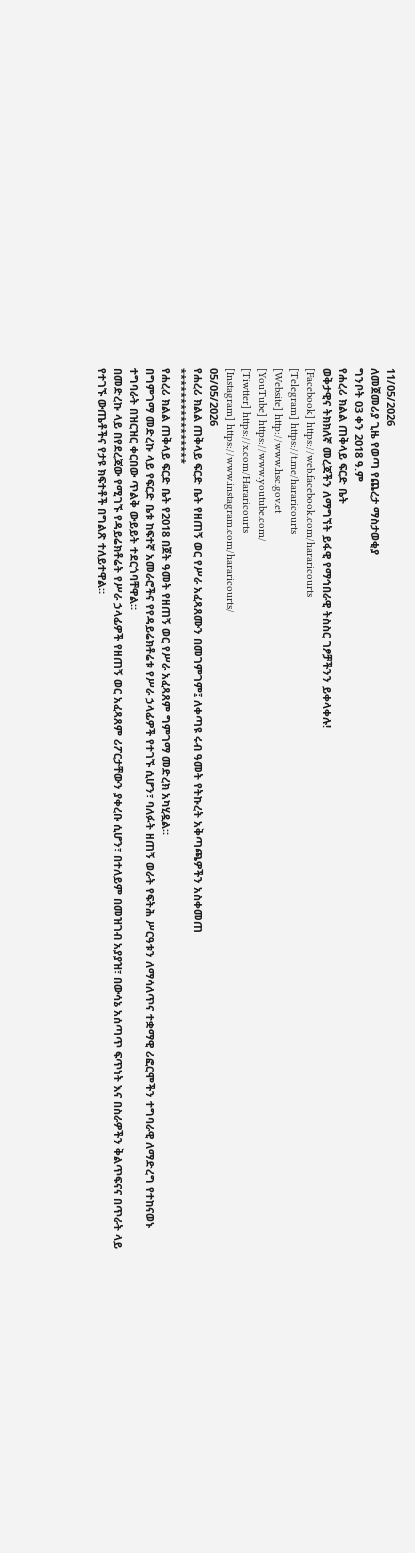11/05/2026
ለመጀመሪያ ጊዜ የወጣ የጨረታ ማስታወቂያ
ግንቦት 03 ቀን 2018 ዓ.ም
የሐረሪ ክልል ጠቅላይ ፍርድ ቤት
ወቅታዊና ትክክለኛ መረጃችን ለማግኘት ይፋዊ የማኅበራዊ ትስስር ገፆቻችንን ይቀላቀሉ!
[Facebook] https://web.facebook.com/hararicourts
[Telegram] https://t.me/hararicourts
[Website] http://www.hsc.gov.et
[YouTube] https://www.youtube.com/
[Tiwtter] https://x.com/Hararicourts
[Instagram] https://www.instagram.com/hararicourts/
05/05/2026
የሐረሪ ክልል ጠቅላይ ፍርድ ቤት የዘጠኝ ወር የሥራ አፈጻጸሙን በመገምገም፤ ለቀጣዩ ሩብ ዓመት የትኩረት አቅጣጫዎችን አስቀመጠ
****************
የሐረሪ ክልል ጠቅላይ ፍርድ ቤት የ2018 በጀት ዓመት የዘጠኝ ወር የሥራ አፈጻጸም ግምገማ መድረክ አካሂዷል።
በግምገማ መድረኩ ላይ የፍርድ ቤቱ ከፍተኛ አመራሮችና የየዳይሬክቶሬቱ የሥራ ኃላፊዎች የተገኙ ሲሆን፣ ባለፉት ዘጠኝ ወራት የፍትሕ ሥርዓቱን ለማሳለጥና ተቋማዊ ሪፎርሞችን ተግባራዊ ለማድረግ የተከናወኑ ተግባራት በዝርዝር ቀርበው ጥልቅ ውይይት ተደርጎባቸዋል።
በመድረኩ ላይ በየደረጃው የሚገኙ የዳይሬክቶሬት የሥራ ኃላፊዎች የዘጠኝ ወር አፈጻጸም ሪፖርታቸውን ያቀረቡ ሲሆን፣ በተለይም በመዝገብ አያያዝ፣ በውሳኔ አሰጣጥ ፍጥነት እና በስራዎችን ቅልጥፍናና በጥራት ላይ የተገኙ ውጤቶችና የታዩ ክፍተቶች በግልጽ ተለይተዋል።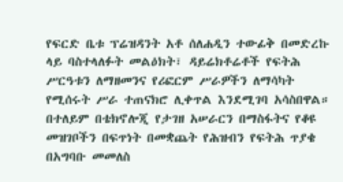የፍርድ ቤቱ ፕሬዝዳንት አቶ ሰለሐዲን ተውፊቅ በመድረኩ ላይ ባስተላለፉት መልዕክት፣ ዳይሬክቶሬቶች የፍትሕ ሥርዓቱን ለማዘመንና የሪፎርም ሥራዎችን ለማሳካት የሚሰሩት ሥራ ተጠናክሮ ሊቀጥል እንደሚገባ አሳስበዋል።
በተለይም በቴክኖሎጂ የታገዘ አሠራርን በማስፋትና የቆዩ መዝገቦችን በፍጥነት በመቋጨት የሕዝብን የፍትሕ ጥያቄ በአግባቡ መመለስ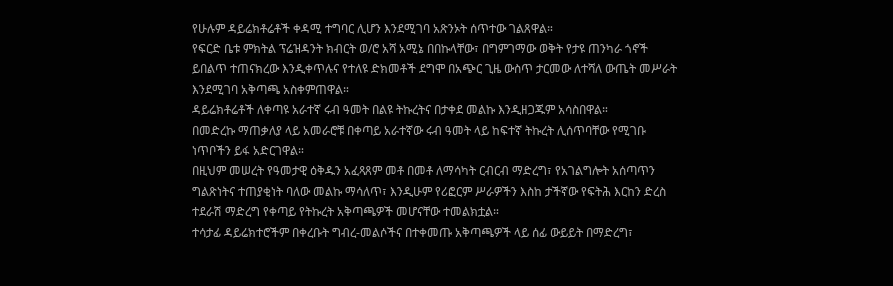የሁሉም ዳይሬክቶሬቶች ቀዳሚ ተግባር ሊሆን እንደሚገባ አጽንኦት ሰጥተው ገልጸዋል።
የፍርድ ቤቱ ምክትል ፕሬዝዳንት ክብርት ወ/ሮ አሻ አሚኔ በበኩላቸው፣ በግምገማው ወቅት የታዩ ጠንካራ ጎኖች ይበልጥ ተጠናክረው እንዲቀጥሉና የተለዩ ድክመቶች ደግሞ በአጭር ጊዜ ውስጥ ታርመው ለተሻለ ውጤት መሥራት እንደሚገባ አቅጣጫ አስቀምጠዋል።
ዳይሬክቶሬቶች ለቀጣዩ አራተኛ ሩብ ዓመት በልዩ ትኩረትና በታቀደ መልኩ እንዲዘጋጁም አሳስበዋል።
በመድረኩ ማጠቃለያ ላይ አመራሮቹ በቀጣይ አራተኛው ሩብ ዓመት ላይ ከፍተኛ ትኩረት ሊሰጥባቸው የሚገቡ ነጥቦችን ይፋ አድርገዋል።
በዚህም መሠረት የዓመታዊ ዕቅዱን አፈጻጸም መቶ በመቶ ለማሳካት ርብርብ ማድረግ፣ የአገልግሎት አሰጣጥን ግልጽነትና ተጠያቂነት ባለው መልኩ ማሳለጥ፣ እንዲሁም የሪፎርም ሥራዎችን እስከ ታችኛው የፍትሕ እርከን ድረስ ተደራሽ ማድረግ የቀጣይ የትኩረት አቅጣጫዎች መሆናቸው ተመልክቷል።
ተሳታፊ ዳይሬክተሮችም በቀረቡት ግብረ-መልሶችና በተቀመጡ አቅጣጫዎች ላይ ሰፊ ውይይት በማድረግ፣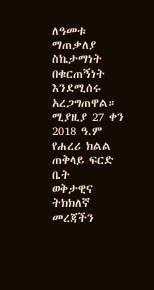ለዓመቱ ማጠቃለያ ስኬታማነት በቁርጠኝነት እንደሚሰሩ አረጋግጠዋል።
ሚያዚያ 27 ቀን 2018 ዓ.ም
የሐረሪ ክልል ጠቅላይ ፍርድ ቤት
ወቅታዊና ትክክለኛ መረጃችን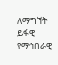ለማግኘት ይፋዊ የማኅበራዊ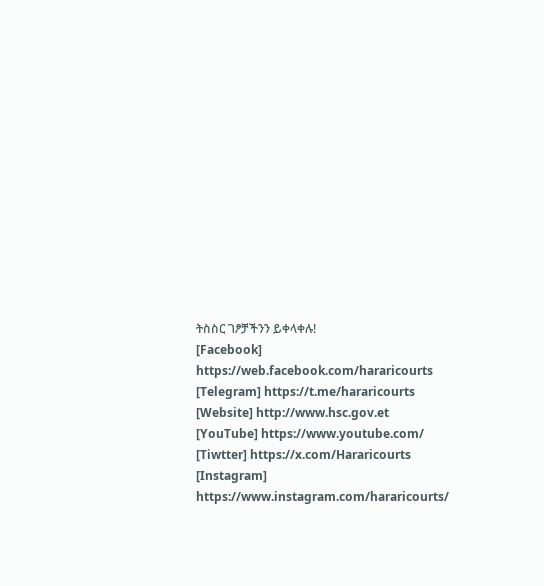ትስስር ገፆቻችንን ይቀላቀሉ!
[Facebook] https://web.facebook.com/hararicourts
[Telegram] https://t.me/hararicourts
[Website] http://www.hsc.gov.et
[YouTube] https://www.youtube.com/
[Tiwtter] https://x.com/Hararicourts
[Instagram] https://www.instagram.com/hararicourts/